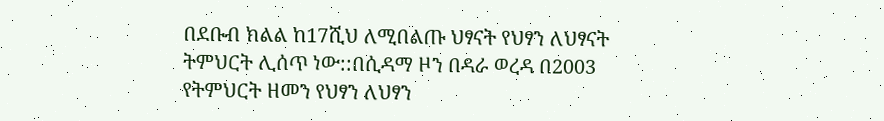በደቡብ ክልል ከ17ሺህ ለሚበልጡ ህፃናት የህፃን ለህፃናት ትምህርት ሊሰጥ ነው::በሲዳማ ዞን በዳራ ወረዳ በ2003 የትምህርት ዘመን የህፃን ለህፃን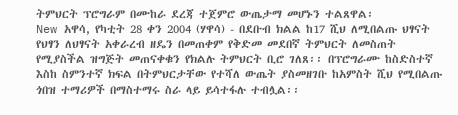ትምህርት ፕሮግራም በሙከራ ደረጃ ተጀምሮ ውጤታማ መሆኑን ተልጸዋል፡
New አዋሳ, የካቲት 28 ቀን 2004 (ሃዋሳ) - በደቡብ ክልል ከ17 ሺህ ለሚበልጡ ህፃናት የህፃን ለህፃናት አቀራረብ ዘዴን በመጠቀም የቅድመ መደበኛ ትምህርት ለመስጠት የሚያስችል ዝግጅት መጠናቀቁን የክልሉ ትምህርት ቢሮ ገለጸ፡፡ በፕሮግራሙ ከስድስተኛ እስከ ስምንተኛ ክፍል በትምህርታቸው የተሻለ ውጤት ያስመዘገቡ ከአምስት ሺህ የሚበልጡ ጎበዝ ተማሪዎች በማስተማሩ ስራ ላይ ይሳተፋሉ ተብሏል፡፡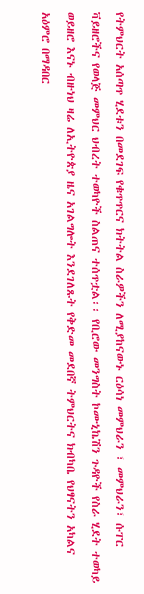የትምህርት አሰጣጥ ሂደቱን በመደገፍ የቁጥጥርና ክትትል ስራዎችን ለሚያከናውኑ ርዕሳነ መምህራን ፣ መምህራን፣ ሱፐር ቫይዘሮችና የወላጅ መምህር ህብረት ተወካዮች ስልጠና ተሰጥቷል፡፡ የቢሮው መንግስት ኮሙኒኬሽን ጉዳዮች የስራ ሂደት ተወካይ ወይዘሮ እናኑ ብዙነህ ዛሬ ለኢትዮጵያ ዜና አገልግሎት እንደገለጹት የቅድመ መደበኛ ትምህርትና ክብካቤ የህፃናትን አካልና አዕምሮ በማዳበር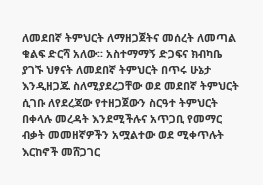ለመደበኛ ትምህርት ለማዘጋጀትና መሰረት ለመጣል ቁልፍ ድርሻ አለው፡፡ አስተማማኝ ድጋፍና ክብካቤ ያገኙ ህፃናት ለመደበኛ ትምህርት በጥሩ ሁኔታ እንዲዘጋጁ ስለሚያደረጋቸው ወደ መደበኛ ትምህርት ሲገቡ ለየደረጃው የተዘጋጀውን ስርዓተ ትምህርት በቀላሉ መረዳት እንደሚችሉና አጥጋቢ የመማር ብቃት መመዘኛዎችን አሟልተው ወደ ሚቀጥሉት እርከኖች መሸጋገር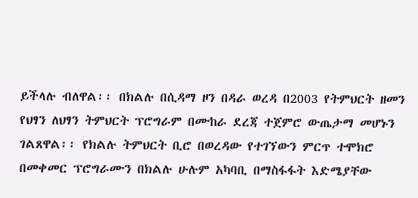ይችላሉ ብለዋል፡፡ በክልሉ በሲዳማ ዞን በዳራ ወረዳ በ2003 የትምህርት ዘመን የህፃን ለህፃን ትምህርት ፕሮግራም በሙከራ ደረጃ ተጀምሮ ውጤታማ መሆኑን ገልጸዋል፡፡ የክልሉ ትምህርት ቢሮ በወረዳው የተገኘውን ምርጥ ተሞክሮ በመቀመር ፕሮግራሙን በክልሉ ሁሉም አካባቢ በማስፋፋት እድሜያቸው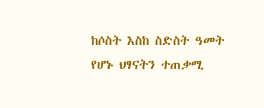ከሶስት እስከ ስድስት ዓመት የሆኑ ህፃናትን ተጠቃሚ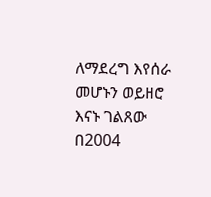ለማደረግ እየሰራ መሆኑን ወይዘሮ እናኑ ገልጸው በ2004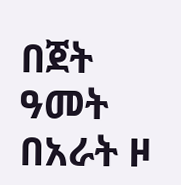በጀት ዓመት በአራት ዞ